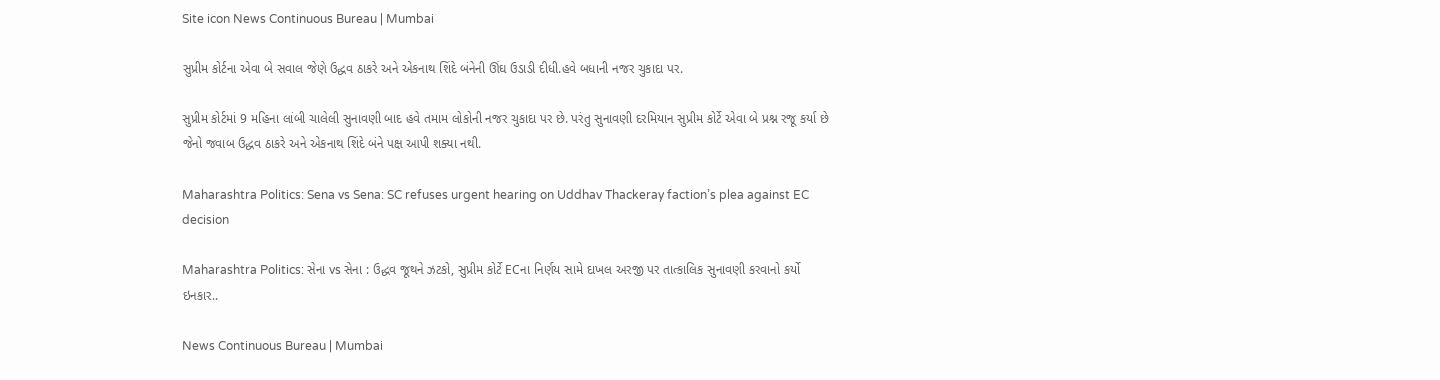Site icon News Continuous Bureau | Mumbai

સુપ્રીમ કોર્ટના એવા બે સવાલ જેણે ઉદ્ધવ ઠાકરે અને એકનાથ શિંદે બંનેની ઊંઘ ઉડાડી દીધી.હવે બધાની નજર ચુકાદા પર.

સુપ્રીમ કોર્ટમાં 9 મહિના લાંબી ચાલેલી સુનાવણી બાદ હવે તમામ લોકોની નજર ચુકાદા પર છે. પરંતુ સુનાવણી દરમિયાન સુપ્રીમ કોર્ટે એવા બે પ્રશ્ન રજૂ કર્યા છે જેનો જવાબ ઉદ્ધવ ઠાકરે અને એકનાથ શિંદે બંને પક્ષ આપી શક્યા નથી.

Maharashtra Politics: Sena vs Sena: SC refuses urgent hearing on Uddhav Thackeray faction’s plea against EC decision

Maharashtra Politics: સેના vs સેના : ઉદ્ધવ જૂથને ઝટકો, સુપ્રીમ કોર્ટે ECના નિર્ણય સામે દાખલ અરજી પર તાત્કાલિક સુનાવણી કરવાનો કર્યો ઇનકાર..

News Continuous Bureau | Mumbai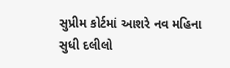સુપ્રીમ કોર્ટમાં આશરે નવ મહિના સુધી દલીલો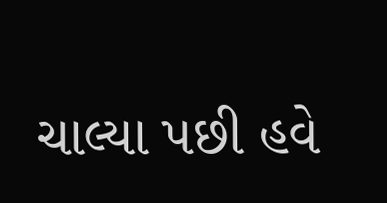ચાલ્યા પછી હવે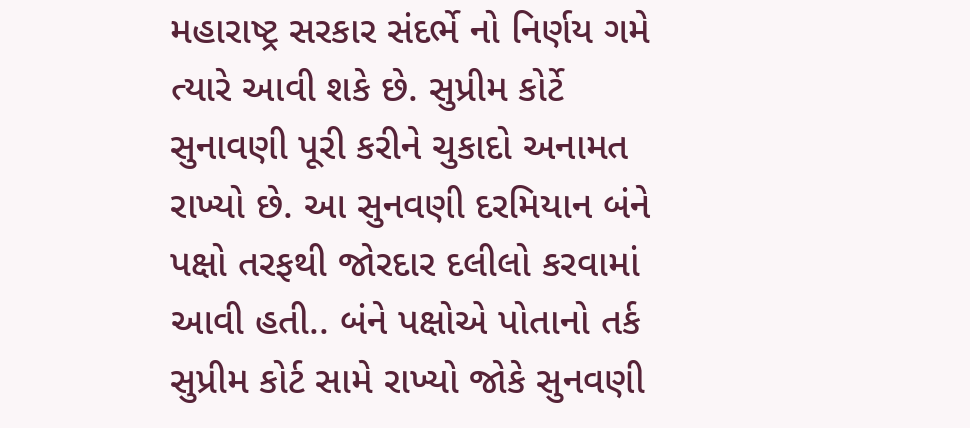મહારાષ્ટ્ર સરકાર સંદર્ભે નો નિર્ણય ગમે ત્યારે આવી શકે છે. સુપ્રીમ કોર્ટે સુનાવણી પૂરી કરીને ચુકાદો અનામત રાખ્યો છે. આ સુનવણી દરમિયાન બંને પક્ષો તરફથી જોરદાર દલીલો કરવામાં આવી હતી.. બંને પક્ષોએ પોતાનો તર્ક સુપ્રીમ કોર્ટ સામે રાખ્યો જોકે સુનવણી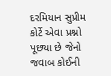દરમિયાન સુપ્રીમ કોર્ટે એવા પ્રશ્નો પૂછ્યા છે જેનો જવાબ કોઈની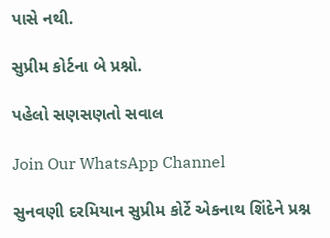પાસે નથી.

સુપ્રીમ કોર્ટના બે પ્રશ્નો.

પહેલો સણસણતો સવાલ

Join Our WhatsApp Channel

સુનવણી દરમિયાન સુપ્રીમ કોર્ટે એકનાથ શિંદેને પ્રશ્ન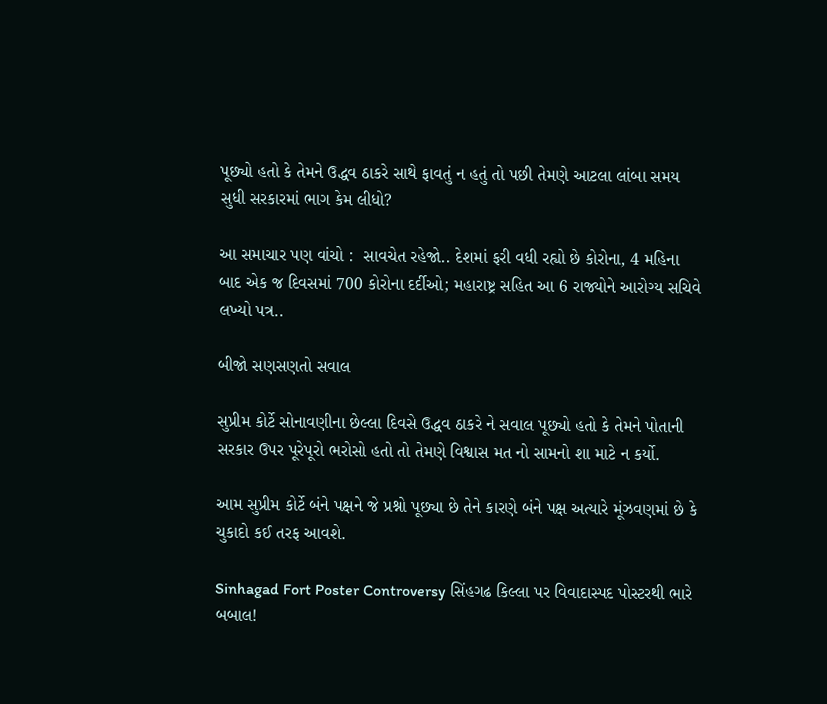પૂછ્યો હતો કે તેમને ઉદ્ધવ ઠાકરે સાથે ફાવતું ન હતું તો પછી તેમણે આટલા લાંબા સમય સુધી સરકારમાં ભાગ કેમ લીધો?

આ સમાચાર પણ વાંચો :  સાવચેત રહેજો.. દેશમાં ફરી વધી રહ્યો છે કોરોના, 4 મહિના બાદ એક જ દિવસમાં 700 કોરોના દર્દીઓ; મહારાષ્ટ્ર સહિત આ 6 રાજ્યોને આરોગ્ય સચિવે લખ્યો પત્ર..

બીજો સણસણતો સવાલ

સુપ્રીમ કોર્ટે સોનાવણીના છેલ્લા દિવસે ઉદ્ધવ ઠાકરે ને સવાલ પૂછ્યો હતો કે તેમને પોતાની સરકાર ઉપર પૂરેપૂરો ભરોસો હતો તો તેમણે વિશ્વાસ મત નો સામનો શા માટે ન કર્યો.

આમ સુપ્રીમ કોર્ટે બંને પક્ષને જે પ્રશ્નો પૂછ્યા છે તેને કારણે બંને પક્ષ અત્યારે મૂંઝવણમાં છે કે ચુકાદો કઈ તરફ આવશે.

Sinhagad Fort Poster Controversy સિંહગઢ કિલ્લા પર વિવાદાસ્પદ પોસ્ટરથી ભારે બબાલ!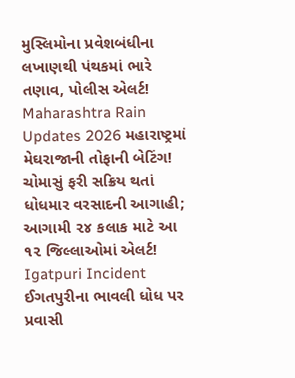મુસ્લિમોના પ્રવેશબંધીના લખાણથી પંથકમાં ભારે તણાવ, પોલીસ એલર્ટ!
Maharashtra Rain Updates 2026 મહારાષ્ટ્રમાં મેઘરાજાની તોફાની બેટિંગ! ચોમાસું ફરી સક્રિય થતાં ધોધમાર વરસાદની આગાહી; આગામી ૨૪ કલાક માટે આ ૧૨ જિલ્લાઓમાં એલર્ટ!
Igatpuri Incident ઈગતપુરીના ભાવલી ધોધ પર પ્રવાસી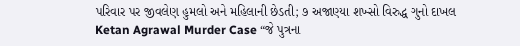પરિવાર પર જીવલેણ હુમલો અને મહિલાની છેડતી; ૭ અજાણ્યા શખ્સો વિરુદ્ધ ગુનો દાખલ
Ketan Agrawal Murder Case “જે પુત્રના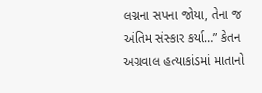લગ્નના સપના જોયા, તેના જ અંતિમ સંસ્કાર કર્યા…” કેતન અગ્રવાલ હત્યાકાંડમાં માતાનો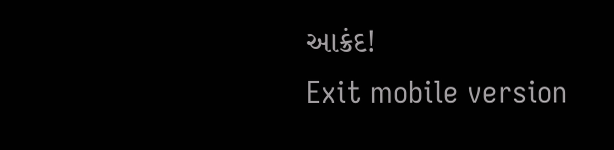આક્રંદ!
Exit mobile version